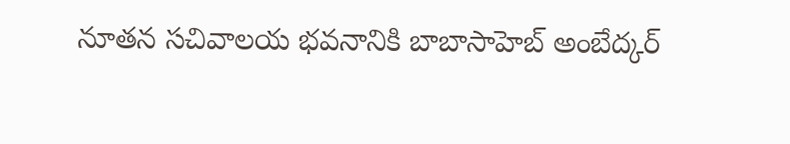నూత‌న సచివాలయ భవనానికి బాబాసాహెబ్ అంబేద్కర్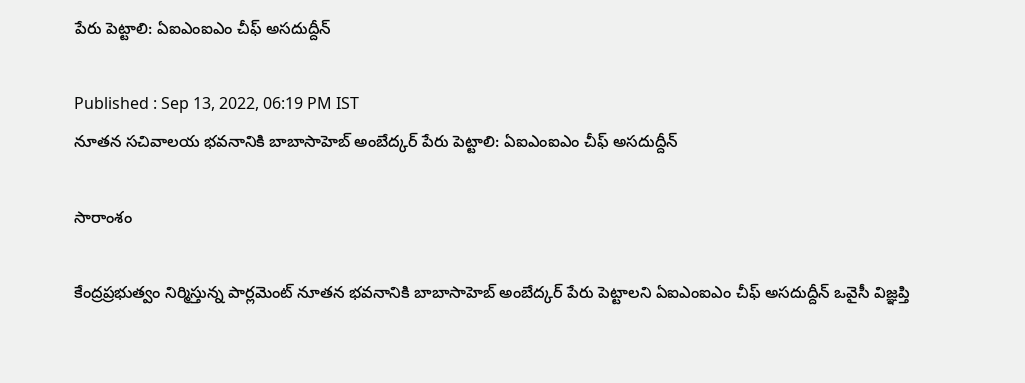పేరు పెట్టాలి: ఏఐఎంఐఎం చీఫ్ అసదుద్దీన్

Published : Sep 13, 2022, 06:19 PM IST
నూత‌న సచివాలయ భవనానికి బాబాసాహెబ్ అంబేద్కర్ పేరు పెట్టాలి: ఏఐఎంఐఎం చీఫ్ అసదుద్దీన్

సారాంశం

కేంద్ర‌ప్ర‌భుత్వం నిర్మిస్తున్న పార్లమెంట్ నూత‌న‌ భవనానికి బాబాసాహెబ్ అంబేద్కర్ పేరు పెట్టాలని ఏఐఎంఐఎం చీఫ్ అసదుద్దీన్ ఒవైసీ విజ్ఞప్తి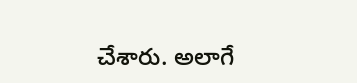చేశారు. అలాగే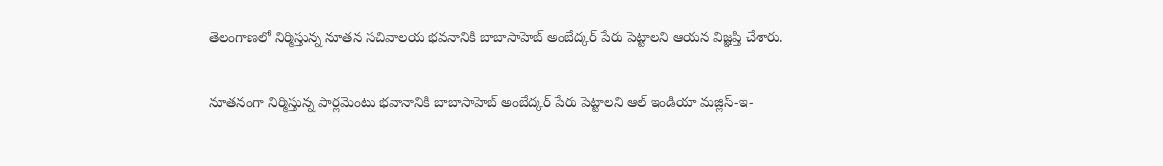తెలంగాణ‌లో నిర్మిస్తున్న నూత‌న సచివాలయ భవనానికి బాబాసాహెబ్ అంబేద్కర్ పేరు పెట్టాలని ఆయ‌న విజ్ఞప్తి చేశారు.

నూత‌నంగా నిర్మిస్తున్న‌ పార్లమెంటు భ‌వానానికి బాబాసాహెబ్ అంబేద్కర్ పేరు పెట్టాలని ఆల్ ఇండియా మజ్లిస్-ఇ-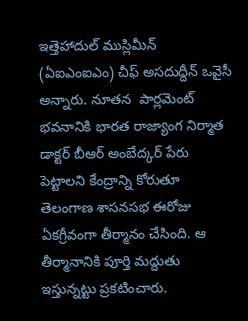ఇత్తెహాదుల్ ముస్లిమీన్ (ఏఐఎంఐఎం) చీఫ్ అసదుద్దీన్ ఒవైసీ అన్నారు. నూత‌న‌  పార్లమెంట్ భవనానికి భారత రాజ్యాంగ నిర్మాత డాక్టర్ బీఆర్ అంబేద్కర్ పేరు పెట్టాలని కేంద్రాన్ని కోరుతూ తెలంగాణ శాసనసభ ఈరోజు ఏకగ్రీవంగా తీర్మానం చేసింది. ఆ తీర్మానానికి పూర్తి మ‌ద్దుతు ఇస్తున్న‌ట్టు ప్ర‌క‌టించారు.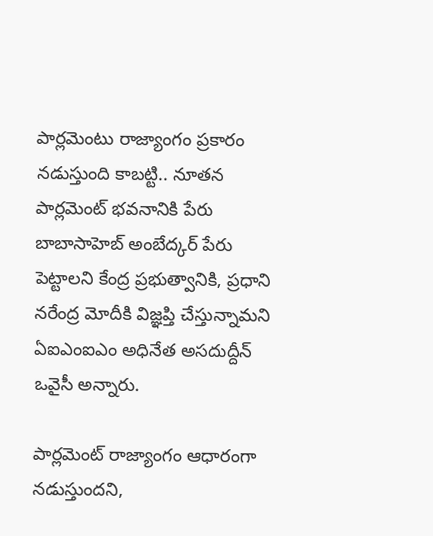పార్లమెంటు రాజ్యాంగం ప్రకారం నడుస్తుంది కాబట్టి.. నూత‌న పార్ల‌మెంట్ భ‌వ‌నానికి పేరు బాబాసాహెబ్ అంబేద్కర్ పేరు పెట్టాలని కేంద్ర ప్రభుత్వానికి, ప్రధాని నరేంద్ర మోదీకి విజ్ఞప్తి చేస్తున్నామని ఏఐఎంఐఎం అధినేత అసదుద్దీన్ ఒవైసీ అన్నారు.

పార్లమెంట్ రాజ్యాంగం ఆధారంగా నడుస్తుందని,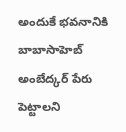అందుకే భవనానికి బాబాసాహెబ్ అంబేద్కర్ పేరు పెట్టాలని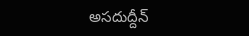అసదుద్దీన్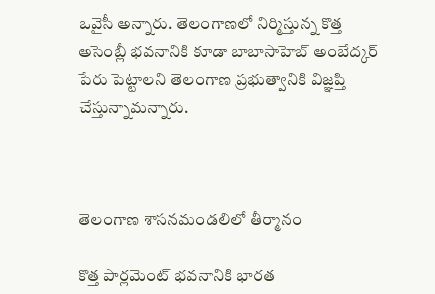ఒవైసీ అన్నారు. తెలంగాణలో నిర్మిస్తున్న కొత్త అసెంబ్లీ భవనానికి కూడా బాబాసాహెబ్ అంబేద్కర్ పేరు పెట్టాలని తెలంగాణ ప్రభుత్వానికి విజ్ఞప్తి చేస్తున్నామన్నారు.



తెలంగాణ శాసనమండలిలో తీర్మానం

కొత్త పార్లమెంట్ భవనానికి భారత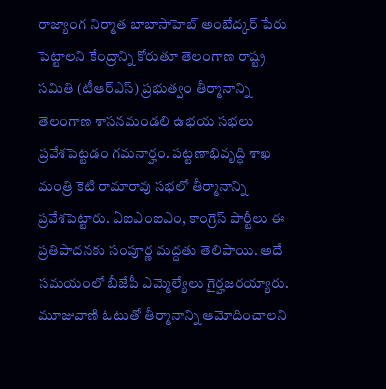రాజ్యాంగ నిర్మాత బాబాసాహెబ్ అంబేద్కర్ పేరు పెట్టాలని కేంద్రాన్ని కోరుతూ తెలంగాణ రాష్ట్ర సమితి (టీఆర్‌ఎస్) ప్రభుత్వం తీర్మానాన్ని తెలంగాణ శాసనమండలి ఉభయ సభలు ప్రవేశపెట్టడం గమనార్హం. పట్టణాభివృద్ధి శాఖ మంత్రి కెటి రామారావు సభలో తీర్మానాన్ని ప్రవేశపెట్టారు. ఏఐఎంఐఎం, కాంగ్రెస్ పార్టీలు ఈ ప్రతిపాదనకు సంపూర్ణ మద్దతు తెలిపాయి. అదే సమయంలో బీజేపీ ఎమ్మెల్యేలు గైర్హ‌జ‌ర‌య్యారు. మూజువాణి ఓటుతో తీర్మానాన్ని ఆమోదించాలని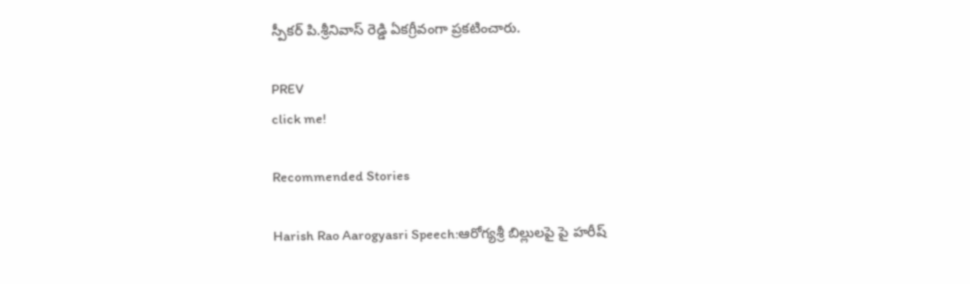స్పీకర్ పి.శ్రీనివాస్ రెడ్డి ఏకగ్రీవంగా ప్రకటించారు.

PREV
click me!

Recommended Stories

Harish Rao Aarogyasri Speech:ఆరోగ్యశ్రీ బిల్లులపై పై హరీష్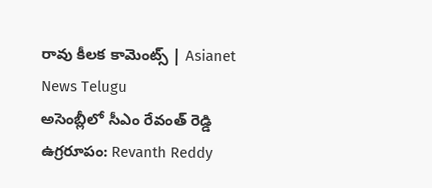రావు కీలక కామెంట్స్ | Asianet News Telugu
అసెంబ్లీలో సీఎం రేవంత్ రెడ్డి ఉగ్రరూపం: Revanth Reddy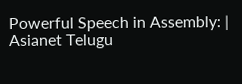Powerful Speech in Assembly: | Asianet Telugu